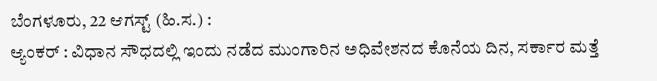ಬೆಂಗಳೂರು, 22 ಆಗಸ್ಟ್ (ಹಿ.ಸ.) :
ಆ್ಯಂಕರ್ : ವಿಧಾನ ಸೌಧದಲ್ಲಿ ಇಂದು ನಡೆದ ಮುಂಗಾರಿನ ಅಧಿವೇಶನದ ಕೊನೆಯ ದಿನ, ಸರ್ಕಾರ ಮತ್ತೆ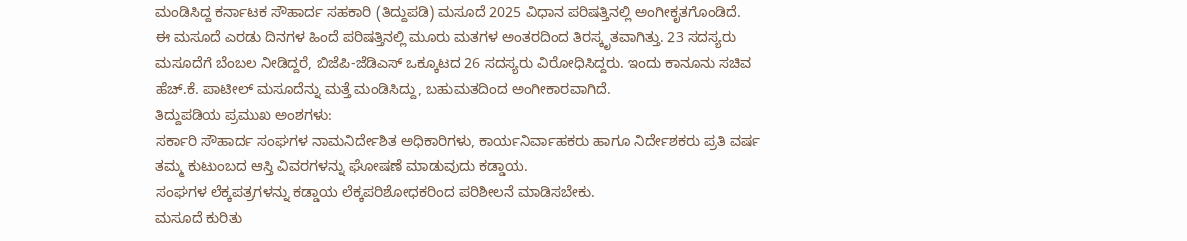ಮಂಡಿಸಿದ್ದ ಕರ್ನಾಟಕ ಸೌಹಾರ್ದ ಸಹಕಾರಿ (ತಿದ್ದುಪಡಿ) ಮಸೂದೆ 2025 ವಿಧಾನ ಪರಿಷತ್ತಿನಲ್ಲಿ ಅಂಗೀಕೃತಗೊಂಡಿದೆ.
ಈ ಮಸೂದೆ ಎರಡು ದಿನಗಳ ಹಿಂದೆ ಪರಿಷತ್ತಿನಲ್ಲಿ ಮೂರು ಮತಗಳ ಅಂತರದಿಂದ ತಿರಸ್ಕೃತವಾಗಿತ್ತು. 23 ಸದಸ್ಯರು ಮಸೂದೆಗೆ ಬೆಂಬಲ ನೀಡಿದ್ದರೆ, ಬಿಜೆಪಿ-ಜೆಡಿಎಸ್ ಒಕ್ಕೂಟದ 26 ಸದಸ್ಯರು ವಿರೋಧಿಸಿದ್ದರು. ಇಂದು ಕಾನೂನು ಸಚಿವ ಹೆಚ್.ಕೆ. ಪಾಟೀಲ್ ಮಸೂದೆನ್ನು ಮತ್ತೆ ಮಂಡಿಸಿದ್ದು, ಬಹುಮತದಿಂದ ಅಂಗೀಕಾರವಾಗಿದೆ.
ತಿದ್ದುಪಡಿಯ ಪ್ರಮುಖ ಅಂಶಗಳು:
ಸರ್ಕಾರಿ ಸೌಹಾರ್ದ ಸಂಘಗಳ ನಾಮನಿರ್ದೇಶಿತ ಅಧಿಕಾರಿಗಳು, ಕಾರ್ಯನಿರ್ವಾಹಕರು ಹಾಗೂ ನಿರ್ದೇಶಕರು ಪ್ರತಿ ವರ್ಷ ತಮ್ಮ ಕುಟುಂಬದ ಆಸ್ತಿ ವಿವರಗಳನ್ನು ಘೋಷಣೆ ಮಾಡುವುದು ಕಡ್ಡಾಯ.
ಸಂಘಗಳ ಲೆಕ್ಕಪತ್ರಗಳನ್ನು ಕಡ್ಡಾಯ ಲೆಕ್ಕಪರಿಶೋಧಕರಿಂದ ಪರಿಶೀಲನೆ ಮಾಡಿಸಬೇಕು.
ಮಸೂದೆ ಕುರಿತು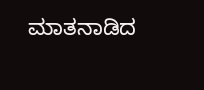ಮಾತನಾಡಿದ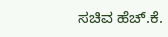ಸಚಿವ ಹೆಚ್.ಕೆ.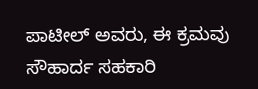ಪಾಟೀಲ್ ಅವರು, ಈ ಕ್ರಮವು ಸೌಹಾರ್ದ ಸಹಕಾರಿ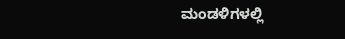ಮಂಡಳಿಗಳಲ್ಲಿ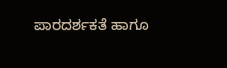ಪಾರದರ್ಶಕತೆ ಹಾಗೂ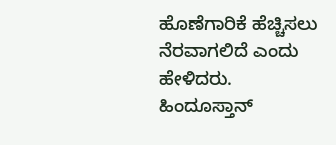ಹೊಣೆಗಾರಿಕೆ ಹೆಚ್ಚಿಸಲು ನೆರವಾಗಲಿದೆ ಎಂದು ಹೇಳಿದರು.
ಹಿಂದೂಸ್ತಾನ್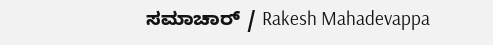ಸಮಾಚಾರ್ / Rakesh Mahadevappa